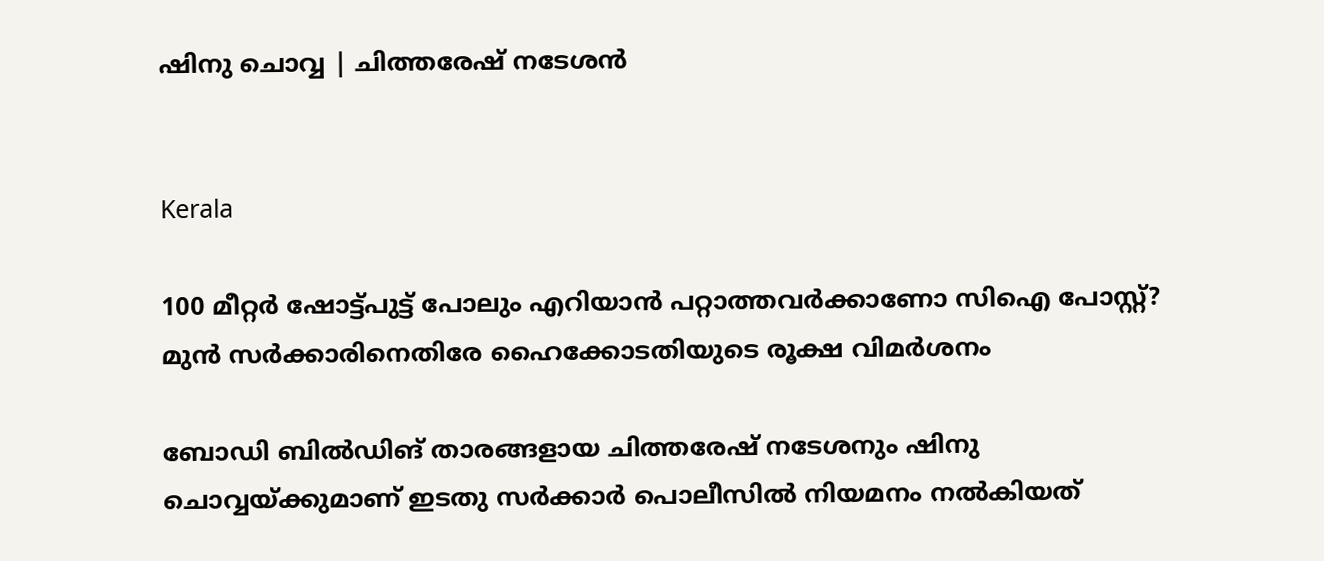ഷിനു ചൊവ്വ | ചിത്തരേഷ് നടേശൻ


Kerala

100 മീറ്റർ ഷോട്ട്പുട്ട് പോലും എറിയാൻ പറ്റാത്തവർക്കാണോ സിഐ പോസ്റ്റ്? മുൻ സർ‌ക്കാരിനെതിരേ ഹൈക്കോടതിയുടെ രൂക്ഷ വിമർശനം

ബോഡി ബില്‍ഡിങ് താരങ്ങളായ ചിത്തരേഷ് നടേശനും ഷിനു ചൊവ്വയ്ക്കുമാണ് ഇടതു സർക്കാർ പൊലീസിൽ നിയമനം നൽകിയത്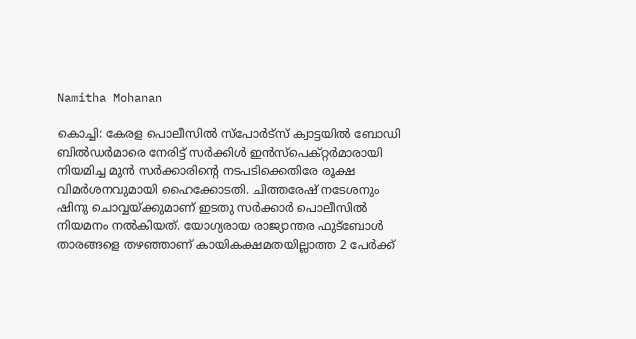Namitha Mohanan

കൊച്ചി: കേരള പൊലീസിൽ സ്പോർ‌ട്സ് ക്വാട്ടയിൽ ബോഡി ബിൽഡർമാരെ നേരിട്ട് സർക്കിൾ ഇൻസ്പെക്റ്റർമാരായി നിയമിച്ച മുൻ സർക്കാരിന്‍റെ നടപടിക്കെതിരേ രൂക്ഷ വിമർശനവുമായി ഹൈക്കോടതി. ചിത്തരേഷ് നടേശനും ഷിനു ചൊവ്വയ്ക്കുമാണ് ഇടതു സർക്കാർ പൊലീസിൽ നിയമനം നൽകിയത്. യോഗ്യരായ രാജ്യാന്തര ഫുട്ബോൾ താരങ്ങളെ തഴഞ്ഞാണ് കായികക്ഷമതയില്ലാത്ത 2 പേർക്ക്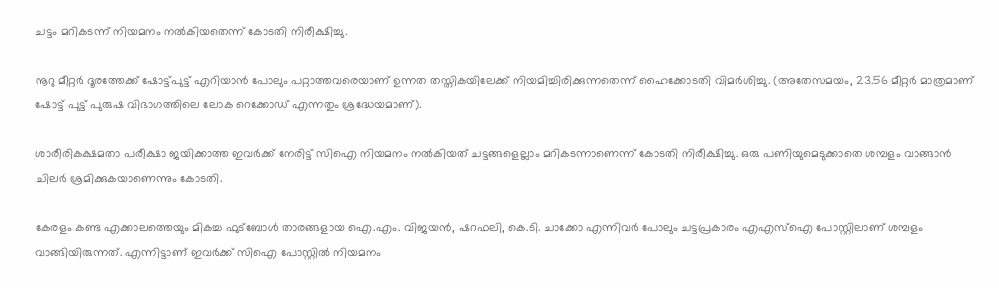ചട്ടം മറികടന്ന് നിയമനം നൽകിയതെന്ന് കോടതി നിരീക്ഷിച്ചു.

നൂറു മീറ്റർ ദൂരത്തേക്ക് ഷോട്ട്പുട്ട് എറിയാൻ പോലും പറ്റാത്തവരെയാണ് ഉന്നത തസ്തികയിലേക്ക് നിയമിച്ചിരിക്കുന്നതെന്ന് ഹൈക്കോടതി വിമർശിച്ചു. (അതേസമയം, 23.56 മീറ്റർ മാത്രമാണ് ഷോട്ട് പുട്ട് പുരുഷ വിഭാഗത്തിലെ ലോക റെക്കോഡ് എന്നതും ശ്രദ്ധേയമാണ്).

ശാരീരികക്ഷമതാ പരീക്ഷാ ജയിക്കാത്ത ഇവർക്ക് നേരിട്ട് സിഐ നിയമനം നൽകിയത് ചട്ടങ്ങളെല്ലാം മറികടന്നാണെന്ന് കോടതി നിരീക്ഷിച്ചു. ഒരു പണിയുമെടുക്കാതെ ശമ്പളം വാങ്ങാൻ ചിലർ ശ്രമിക്കുകയാണെന്നും കോടതി.

കേരളം കണ്ട എക്കാലത്തെയും മികച്ച ഫുട്ബോൾ താരങ്ങളായ ഐ.എം. വിജയൻ, ഷറഫലി, കെ.ടി. ചാക്കോ എന്നിവർ പോലും ചട്ടപ്രകാരം എഎസ്ഐ പോസ്റ്റിലാണ് ശമ്പളം വാങ്ങിയിരുന്നത്. എന്നിട്ടാണ് ഇവർക്ക് സിഐ പോസ്റ്റിൽ നിയമനം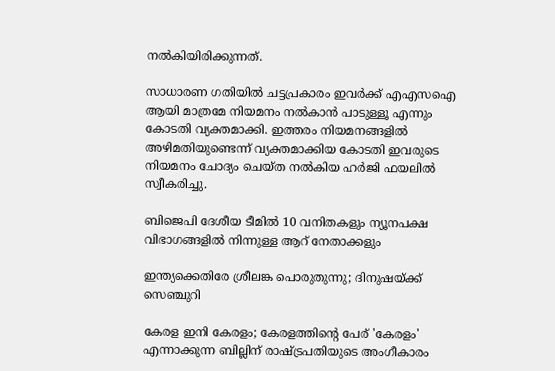നൽകിയിരിക്കുന്നത്.

സാധാരണ ഗതിയിൽ ചട്ടപ്രകാരം ഇവർക്ക് എഎസഐ ആയി മാത്രമേ നിയമനം നൽകാൻ‌ പാടുള്ളൂ എന്നും കോടതി വ്യക്തമാക്കി. ഇത്തരം നിയമനങ്ങളിൽ അഴിമതിയുണ്ടെന്ന് വ്യക്തമാക്കിയ കോടതി ഇവരുടെ നിയമനം ചോദ്യം ചെയ്ത നൽകിയ ഹർജി ഫയലിൽ സ്വീകരിച്ചു.

ബിജെപി ദേശീയ ടീമിൽ 10 വനിതകളും ന്യൂനപക്ഷ വിഭാഗങ്ങളിൽ നിന്നുള്ള ആറ് നേതാക്കളും

ഇന്ത്യക്കെതിരേ ശ്രീലങ്ക പൊരുതുന്നു; ദിനുഷയ്ക്ക് സെഞ്ചുറി

കേരള ഇനി കേരളം; കേരളത്തിന്റെ പേര് 'കേരളം' എന്നാക്കുന്ന ബില്ലിന് രാഷ്ട്രപതിയുടെ അംഗീകാരം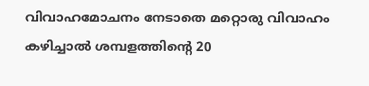വിവാഹമോചനം നേടാതെ മറ്റൊരു വിവാഹം കഴിച്ചാൽ ശമ്പളത്തിന്‍റെ 20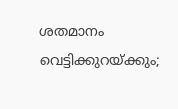ശതമാനം വെട്ടിക്കുറ‍യ്ക്കും;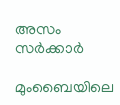അസം സർക്കാർ

മുംബൈയിലെ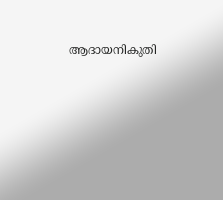ആദായനികുതി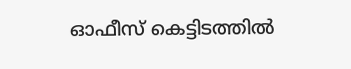ഓഫീസ് കെട്ടിടത്തില്‍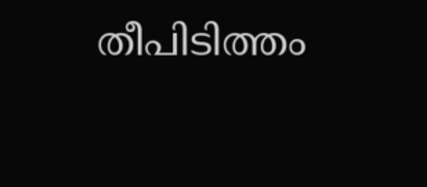തീപിടിത്തം